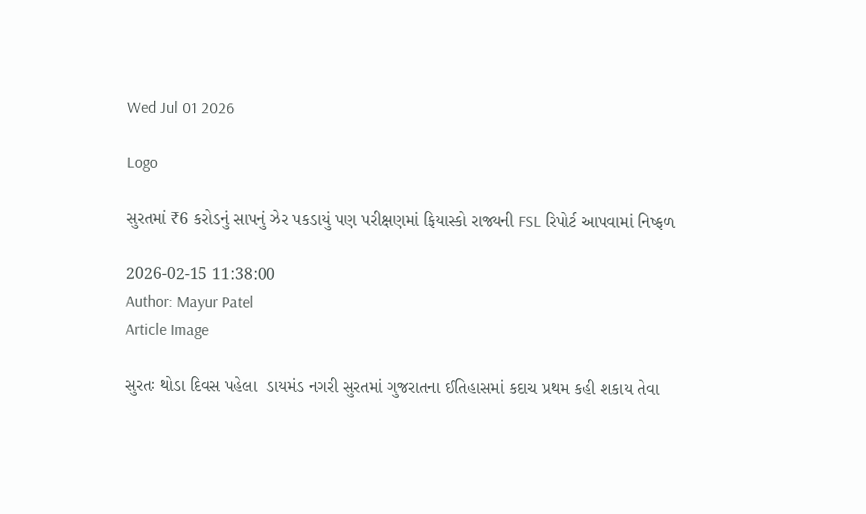Wed Jul 01 2026

Logo

સુરતમાં ₹6 કરોડનું સાપનું ઝેર પકડાયું પણ પરીક્ષણમાં ફિયાસ્કો રાજ્યની FSL રિપોર્ટ આપવામાં નિષ્ફળ

2026-02-15 11:38:00
Author: Mayur Patel
Article Image

સુરતઃ થોડા દિવસ પહેલા  ડાયમંડ નગરી સુરતમાં ગુજરાતના ઈતિહાસમાં કદાચ પ્રથમ કહી શકાય તેવા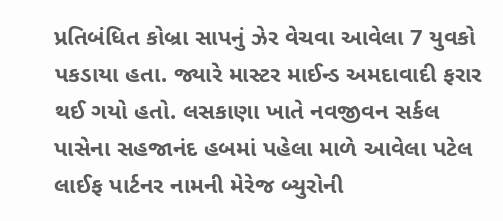પ્રતિબંધિત કોબ્રા સાપનું ઝેર વેચવા આવેલા 7 યુવકો પકડાયા હતા. જ્યારે માસ્ટર માઈન્ડ અમદાવાદી ફરાર થઈ ગયો હતો. લસકાણા ખાતે નવજીવન સર્કલ પાસેના સહજાનંદ હબમાં પહેલા માળે આવેલા પટેલ લાઈફ પાર્ટનર નામની મેરેજ બ્યુરોની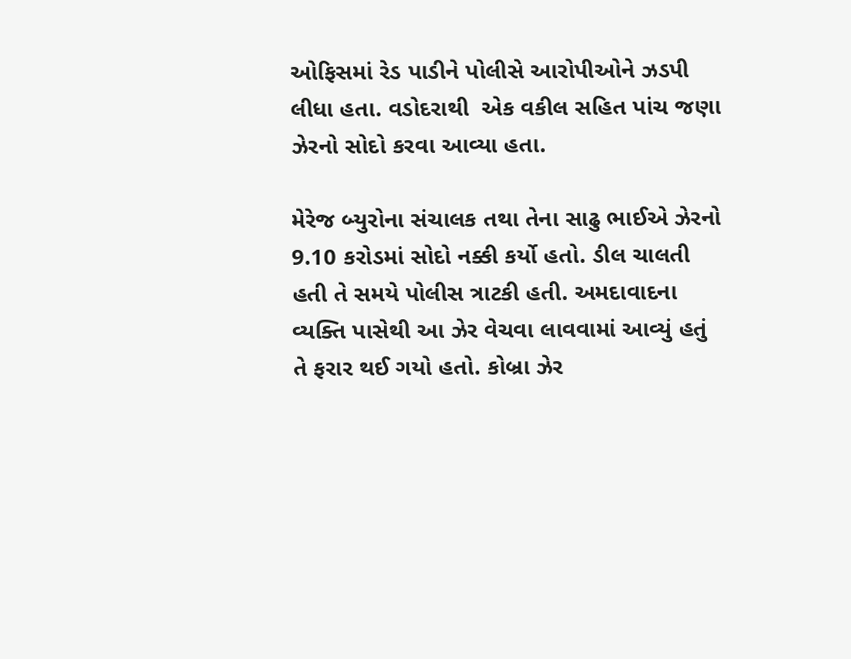ઓફિસમાં રેડ પાડીને પોલીસે આરોપીઓને ઝડપી લીધા હતા. વડોદરાથી  એક વકીલ સહિત પાંચ જણા ઝેરનો સોદો કરવા આવ્યા હતા.

મેરેજ બ્યુરોના સંચાલક તથા તેના સાઢુ ભાઈએ ઝેરનો 9.10 કરોડમાં સોદો નક્કી કર્યો હતો. ડીલ ચાલતી હતી તે સમયે પોલીસ ત્રાટકી હતી. અમદાવાદના વ્યક્તિ પાસેથી આ ઝેર વેચવા લાવવામાં આવ્યું હતું તે ફરાર થઈ ગયો હતો. કોબ્રા ઝેર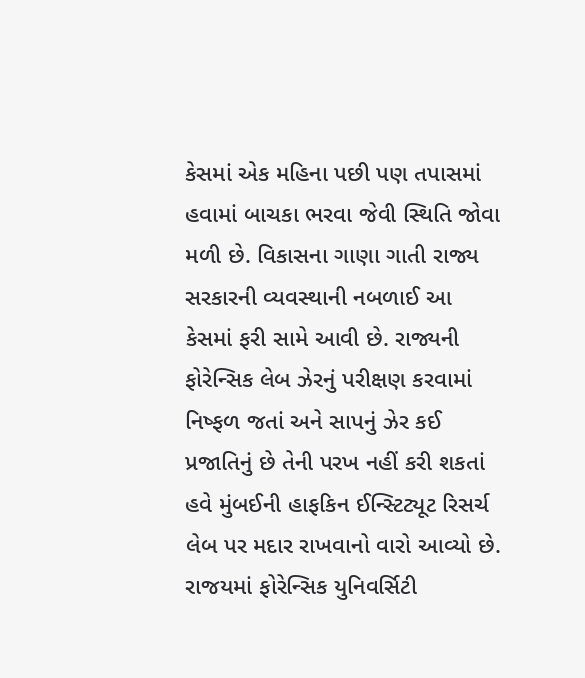કેસમાં એક મહિના પછી પણ તપાસમાં હવામાં બાચકા ભરવા જેવી સ્થિતિ જોવા મળી છે. વિકાસના ગાણા ગાતી રાજ્ય સરકારની વ્યવસ્થાની નબળાઈ આ કેસમાં ફરી સામે આવી છે. રાજ્યની ફોરેન્સિક લેબ ઝેરનું પરીક્ષણ કરવામાં નિષ્ફળ જતાં અને સાપનું ઝેર કઈ પ્રજાતિનું છે તેની પરખ નહીં કરી શકતાં હવે મુંબઈની હાફકિન ઈન્સ્ટિટ્યૂટ રિસર્ચ લેબ પર મદાર રાખવાનો વારો આવ્યો છે. રાજયમાં ફોરેન્સિક યુનિવર્સિટી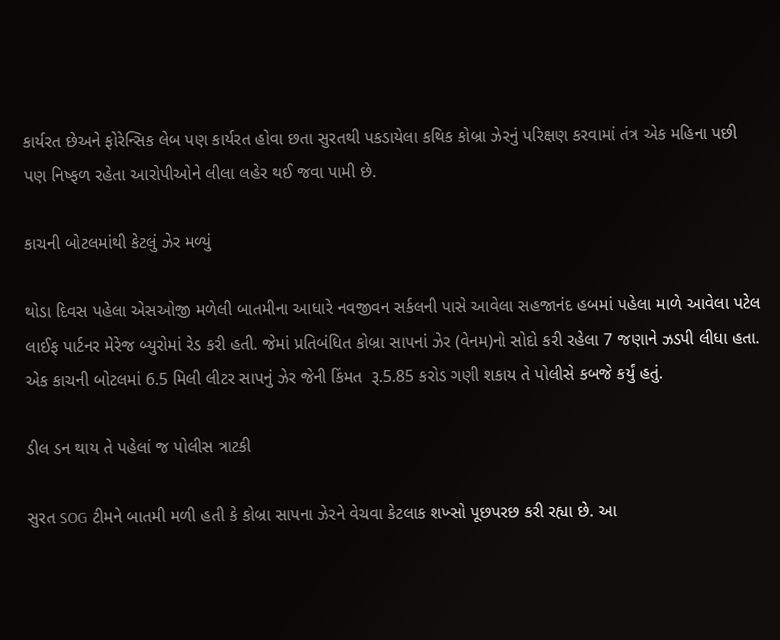કાર્યરત છેઅને ફોરેન્સિક લેબ પણ કાર્યરત હોવા છતા સુરતથી પકડાયેલા કથિક કોબ્રા ઝેરનું પરિક્ષણ કરવામાં તંત્ર એક મહિના પછી પણ નિષ્ફળ રહેતા આરોપીઓને લીલા લહેર થઈ જવા પામી છે.

કાચની બોટલમાંથી કેટલું ઝેર મળ્યું

થોડા દિવસ પહેલા એસઓજી મળેલી બાતમીના આધારે નવજીવન સર્કલની પાસે આવેલા સહજાનંદ હબમાં પહેલા માળે આવેલા પટેલ લાઈફ પાર્ટનર મેરેજ બ્યુરોમાં રેડ કરી હતી. જેમાં પ્રતિબંધિત કોબ્રા સાપનાં ઝેર (વેનમ)નો સોદો કરી રહેલા 7 જણાને ઝડપી લીધા હતા. એક કાચની બોટલમાં 6.5 મિલી લીટર સાપનું ઝેર જેની કિંમત  રૂ.5.85 કરોડ ગણી શકાય તે પોલીસે કબજે કર્યું હતું.

ડીલ ડન થાય તે પહેલાં જ પોલીસ ત્રાટકી

સુરત SOG ટીમને બાતમી મળી હતી કે કોબ્રા સાપના ઝેરને વેચવા કેટલાક શખ્સો પૂછપરછ કરી રહ્યા છે. આ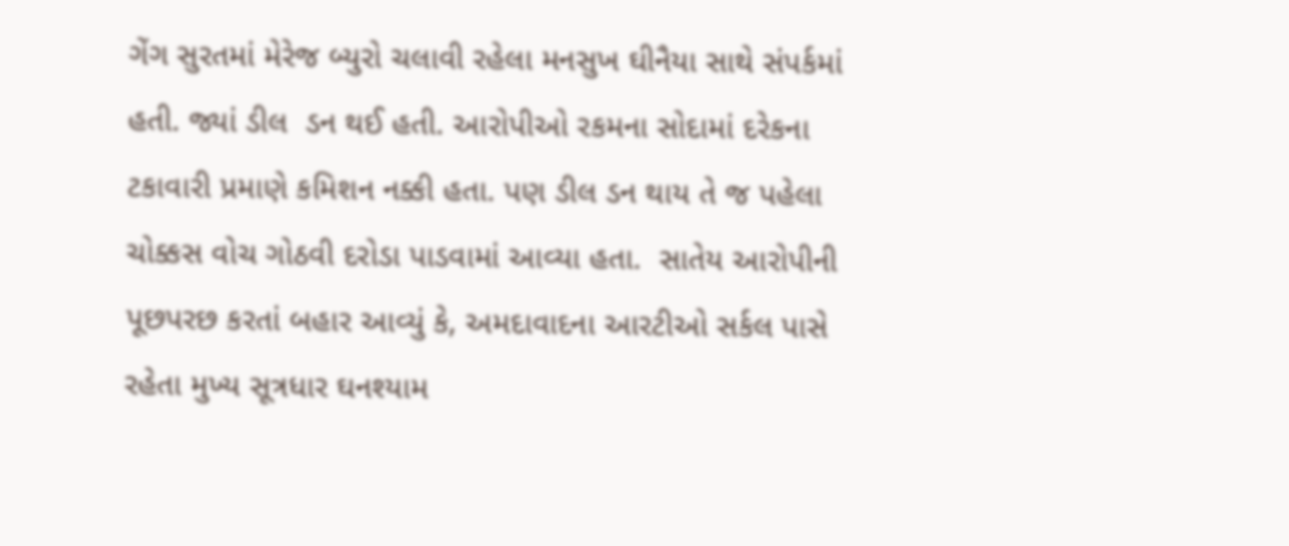ગેંગ સુરતમાં મેરેજ બ્યુરો ચલાવી રહેલા મનસુખ ઘીનૈયા સાથે સંપર્કમાં હતી. જ્યાં ડીલ  ડન થઈ હતી. આરોપીઓ રકમના સોદામાં દરેકના ટકાવારી પ્રમાણે કમિશન નક્કી હતા. પણ ડીલ ડન થાય તે જ પહેલા ચોક્કસ વોચ ગોઠવી દરોડા પાડવામાં આવ્યા હતા.  સાતેય આરોપીની પૂછપરછ કરતાં બહાર આવ્યું કે, અમદાવાદના આરટીઓ સર્કલ પાસે રહેતા મુખ્ય સૂત્રધાર ઘનશ્યામ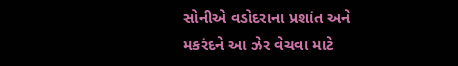સોનીએ વડોદરાના પ્રશાંત અને મકરંદને આ ઝેર વેચવા માટે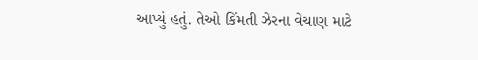આપ્યું હતું. તેઓ કિંમતી ઝેરના વેચાણ માટે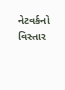નેટવર્કનો વિસ્તાર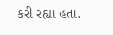કરી રહ્યા હતા.